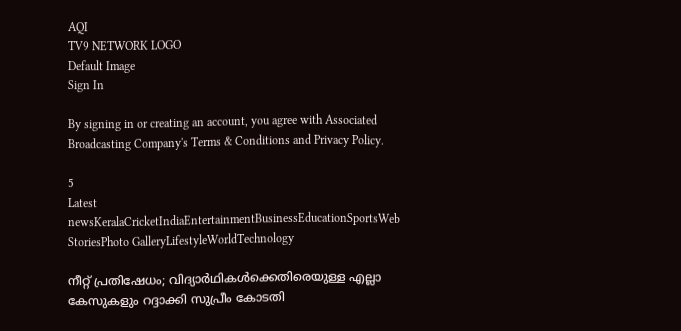AQI
TV9 NETWORK LOGO
Default Image
Sign In

By signing in or creating an account, you agree with Associated Broadcasting Company's Terms & Conditions and Privacy Policy.

5
Latest newsKeralaCricketIndiaEntertainmentBusinessEducationSportsWeb StoriesPhoto GalleryLifestyleWorldTechnology

നീറ്റ് പ്രതിഷേധം; വിദ്യാർഥികൾക്കെതിരെയുള്ള എല്ലാ കേസുകളും റദ്ദാക്കി സുപ്രീം കോടതി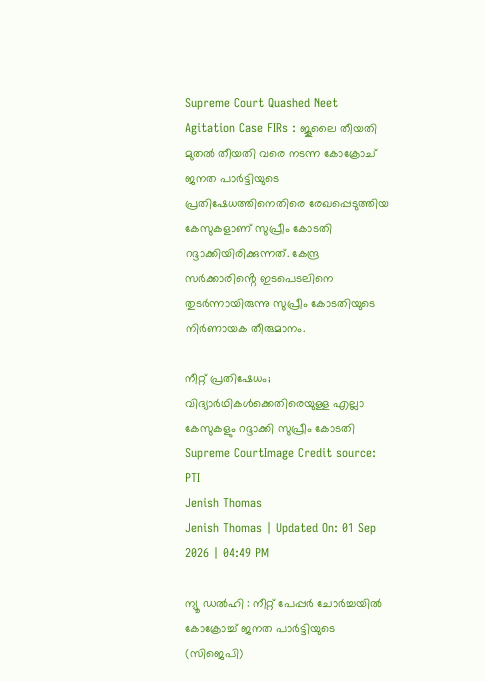Supreme Court Quashed Neet Agitation Case FIRs : ജൂലൈ തീയതി മുതൽ തീയതി വരെ നടന്ന കോക്രോച് ജനത പാർട്ടിയുടെ പ്രതിഷേധത്തിനെതിരെ രേഖപ്പെടുത്തിയ കേസുകളാണ് സുപ്രീം കോടതി റദ്ദാക്കിയിരിക്കുന്നത്. കേന്ദ്ര സർക്കാരിൻ്റെ ഇടപെടലിനെ തുടർന്നായിരുന്നു സുപ്രീം കോടതിയുടെ നിർണായക തീരുമാനം.

നീറ്റ് പ്രതിഷേധം; വിദ്യാർഥികൾക്കെതിരെയുള്ള എല്ലാ കേസുകളും റദ്ദാക്കി സുപ്രീം കോടതി
Supreme CourtImage Credit source: PTI
Jenish Thomas
Jenish Thomas | Updated On: 01 Sep 2026 | 04:49 PM

ന്യൂ ഡൽഹി : നീറ്റ് പേപ്പർ ചോർച്ചയിൽ കോക്രോച്ച് ജനത പാർട്ടിയുടെ (സിജെപി)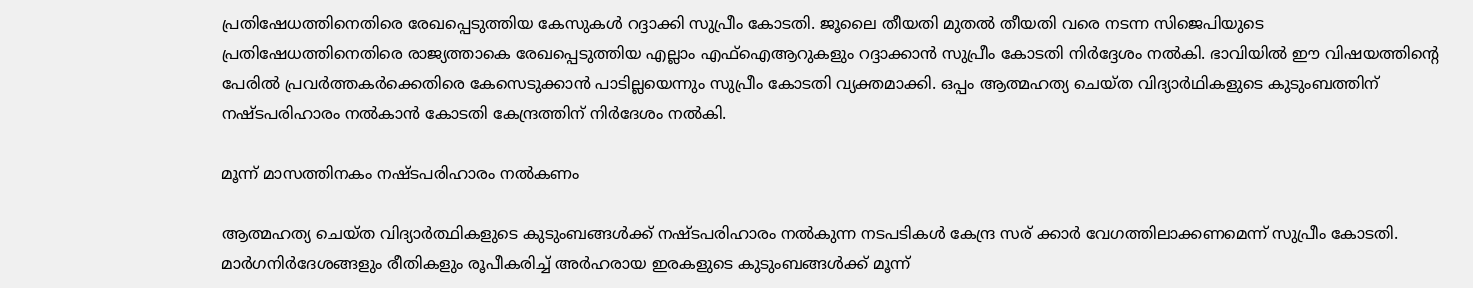പ്രതിഷേധത്തിനെതിരെ രേഖപ്പെടുത്തിയ കേസുകൾ റദ്ദാക്കി സുപ്രീം കോടതി. ജൂലൈ തീയതി മുതൽ തീയതി വരെ നടന്ന സിജെപിയുടെ പ്രതിഷേധത്തിനെതിരെ രാജ്യത്താകെ രേഖപ്പെടുത്തിയ എല്ലാം എഫ്ഐആറുകളും റദ്ദാക്കാൻ സുപ്രീം കോടതി നിർദ്ദേശം നൽകി. ഭാവിയിൽ ഈ വിഷയത്തിൻ്റെ പേരിൽ പ്രവർത്തകർക്കെതിരെ കേസെടുക്കാൻ പാടില്ലയെന്നും സുപ്രീം കോടതി വ്യക്തമാക്കി. ഒപ്പം ആത്മഹത്യ ചെയ്ത വിദ്യാർഥികളുടെ കുടുംബത്തിന് നഷ്ടപരിഹാരം നൽകാൻ കോടതി കേന്ദ്രത്തിന് നിർദേശം നൽകി.

മൂന്ന് മാസത്തിനകം നഷ്ടപരിഹാരം നൽകണം

ആത്മഹത്യ ചെയ്ത വിദ്യാർത്ഥികളുടെ കുടുംബങ്ങൾക്ക് നഷ്ടപരിഹാരം നൽകുന്ന നടപടികൾ കേന്ദ്ര സര് ക്കാർ വേഗത്തിലാക്കണമെന്ന് സുപ്രീം കോടതി. മാർഗനിർദേശങ്ങളും രീതികളും രൂപീകരിച്ച് അർഹരായ ഇരകളുടെ കുടുംബങ്ങൾക്ക് മൂന്ന്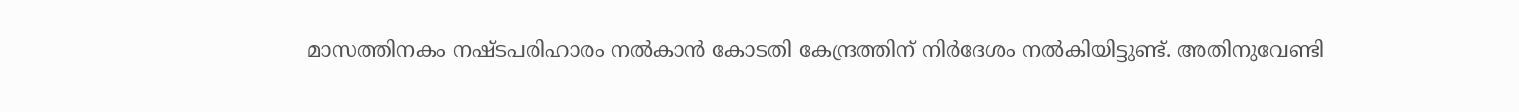മാസത്തിനകം നഷ്ടപരിഹാരം നൽകാൻ കോടതി കേന്ദ്രത്തിന് നിർദേശം നൽകിയിട്ടുണ്ട്. അതിനുവേണ്ടി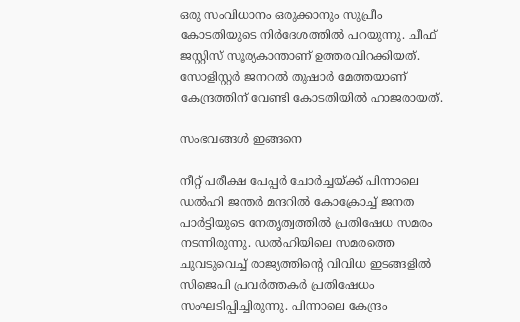ഒരു സംവിധാനം ഒരുക്കാനും സുപ്രീം കോടതിയുടെ നിർദേശത്തിൽ പറയുന്നു. ചീഫ് ജസ്റ്റിസ് സൂര്യകാന്താണ് ഉത്തരവിറക്കിയത്. സോളിസ്റ്റർ ജനറൽ തുഷാർ മേത്തയാണ് കേന്ദ്രത്തിന് വേണ്ടി കോടതിയിൽ ഹാജരായത്.

സംഭവങ്ങൾ ഇങ്ങനെ

നീറ്റ് പരീക്ഷ പേപ്പർ ചോർച്ചയ്ക്ക് പിന്നാലെ ഡൽഹി ജന്തർ മന്ദറിൽ കോക്രോച്ച് ജനത പാർട്ടിയുടെ നേതൃത്വത്തിൽ പ്രതിഷേധ സമരം നടന്നിരുന്നു. ഡൽഹിയിലെ സമരത്തെ ചുവടുവെച്ച് രാജ്യത്തിൻ്റെ വിവിധ ഇടങ്ങളിൽ സിജെപി പ്രവർത്തകർ പ്രതിഷേധം സംഘടിപ്പിച്ചിരുന്നു. പിന്നാലെ കേന്ദ്രം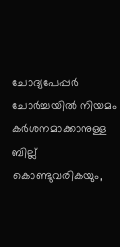ചോദ്യപേപ്പർ ചോർച്ചയിൽ നിയമം കർശനമാക്കാനുള്ള ബില്ല് കൊണ്ടുവരികയും,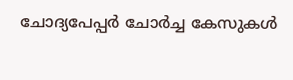ചോദ്യപേപ്പർ ചോർച്ച കേസുകൾ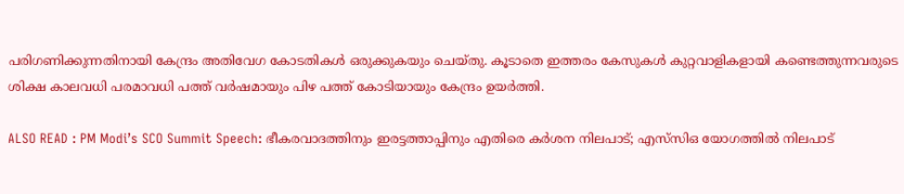പരിഗണിക്കുന്നതിനായി കേന്ദ്രം അതിവേഗ കോടതികൾ ഒരുക്കുകയും ചെയ്തു. കൂടാതെ ഇത്തരം കേസുകൾ കുറ്റവാളികളായി കണ്ടെത്തുന്നവരുടെ ശിക്ഷ കാലവധി പരമാവധി പത്ത് വർഷമായും പിഴ പത്ത് കോടിയായും കേന്ദ്രം ഉയർത്തി.

ALSO READ : PM Modi’s SCO Summit Speech: ഭീകരവാദത്തിനും ഇരട്ടത്താപ്പിനും എതിരെ കർശന നിലപാട്; എസ്‌സിഒ യോഗത്തില്‍ നിലപാട്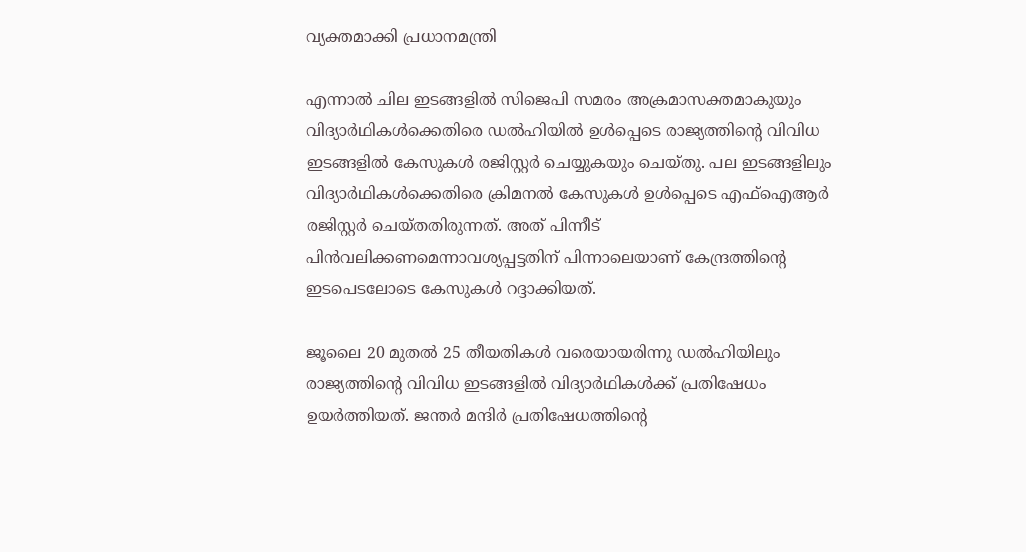വ്യക്തമാക്കി പ്രധാനമന്ത്രി

എന്നാൽ ചില ഇടങ്ങളിൽ സിജെപി സമരം അക്രമാസക്തമാകുയും വിദ്യാർഥികൾക്കെതിരെ ഡൽഹിയിൽ ഉൾപ്പെടെ രാജ്യത്തിൻ്റെ വിവിധ ഇടങ്ങളിൽ കേസുകൾ രജിസ്റ്റർ ചെയ്യുകയും ചെയ്തു. പല ഇടങ്ങളിലും വിദ്യാർഥികൾക്കെതിരെ ക്രിമനൽ കേസുകൾ ഉൾപ്പെടെ എഫ്ഐആർ രജിസ്റ്റർ ചെയ്തതിരുന്നത്. അത് പിന്നീട് പിൻവലിക്കണമെന്നാവശ്യപ്പട്ടതിന് പിന്നാലെയാണ് കേന്ദ്രത്തിൻ്റെ ഇടപെടലോടെ കേസുകൾ റദ്ദാക്കിയത്.

ജൂലൈ 20 മുതൽ 25 തീയതികൾ വരെയായരിന്നു ഡൽഹിയിലും രാജ്യത്തിൻ്റെ വിവിധ ഇടങ്ങളിൽ വിദ്യാർഥികൾക്ക് പ്രതിഷേധം ഉയർത്തിയത്. ജന്തർ മന്ദിർ പ്രതിഷേധത്തിൻ്റെ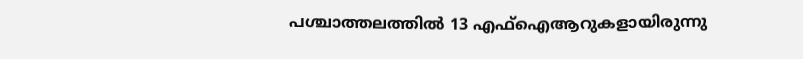പശ്ചാത്തലത്തിൽ 13 എഫ്ഐആറുകളായിരുന്നു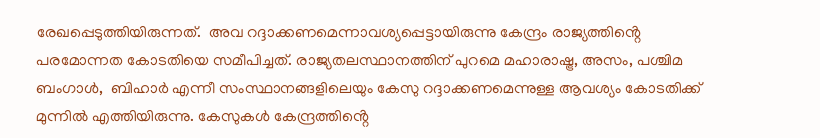രേഖപ്പെടുത്തിയിരുന്നത്.  അവ റദ്ദാക്കണമെന്നാവശ്യപ്പെട്ടായിരുന്നു കേന്ദ്രം രാജ്യത്തിൻ്റെ പരമോന്നത കോടതിയെ സമീപിച്ചത്. രാജ്യതലസ്ഥാനത്തിന് പുറമെ മഹാരാഷ്ട്ര, അസം, പശ്ചിമ ബംഗാൾ,  ബിഹാർ എന്നീ സംസ്ഥാനങ്ങളിലെയും കേസു റദ്ദാക്കണമെന്നുള്ള ആവശ്യം കോടതിക്ക് മുന്നിൽ എത്തിയിരുന്നു. കേസുകൾ കേന്ദ്രത്തിൻ്റെ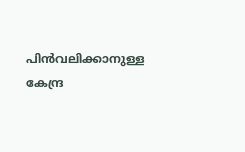പിൻവലിക്കാനുള്ള കേന്ദ്ര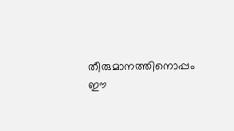തീരുമാനത്തിനൊപ്പം ഈ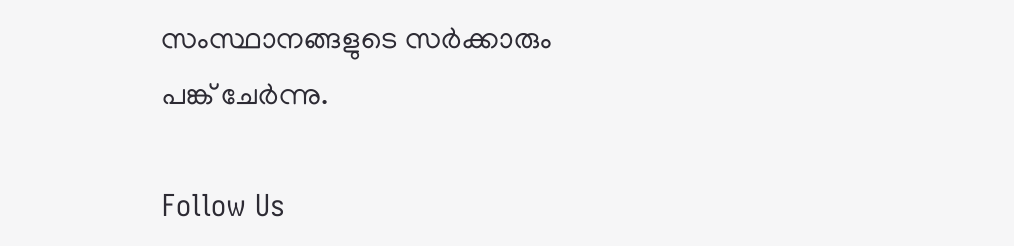സംസ്ഥാനങ്ങളുടെ സർക്കാരും പങ്ക് ചേർന്നു.

Follow Us